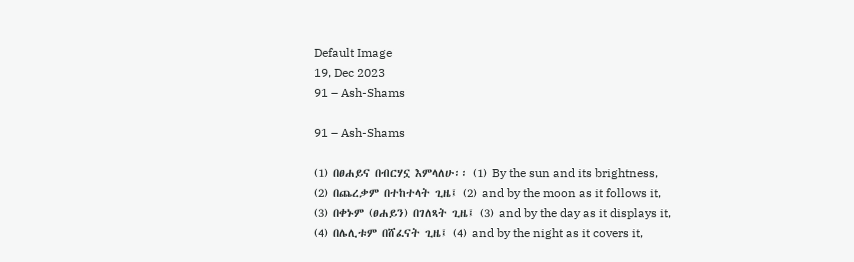Default Image
19, Dec 2023
91 – Ash-Shams

91 – Ash-Shams

(1) በፀሐይና በብርሃኗ እምላለሁ፡፡ (1) By the sun and its brightness,
(2) በጨረቃም በተከተላት ጊዜ፤ (2) and by the moon as it follows it,
(3) በቀኑም (ፀሐይን) በገለጻት ጊዜ፤ (3) and by the day as it displays it,
(4) በሌሊቱም በሸፈናት ጊዜ፤ (4) and by the night as it covers it,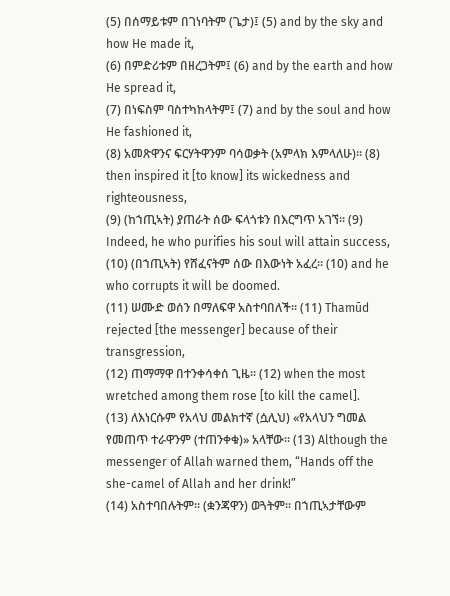(5) በሰማይቱም በገነባትም (ጌታ)፤ (5) and by the sky and how He made it,
(6) በምድሪቱም በዘረጋትም፤ (6) and by the earth and how He spread it,
(7) በነፍስም ባስተካከላትም፤ (7) and by the soul and how He fashioned it,
(8) አመጽዋንና ፍርሃትዋንም ባሳወቃት (አምላክ እምላለሁ)፡፡ (8) then inspired it [to know] its wickedness and righteousness,
(9) (ከኀጢኣት) ያጠራት ሰው ፍላጎቱን በእርግጥ አገኘ፡፡ (9) Indeed, he who purifies his soul will attain success,
(10) (በኀጢኣት) የሸፈናትም ሰው በእውነት አፈረ፡፡ (10) and he who corrupts it will be doomed.
(11) ሠሙድ ወሰን በማለፍዋ አስተባበለች፡፡ (11) Thamūd rejected [the messenger] because of their transgression,
(12) ጠማማዋ በተንቀሳቀሰ ጊዜ፡፡ (12) when the most wretched among them rose [to kill the camel].
(13) ለእነርሱም የአላህ መልክተኛ (ሷሊህ) «የአላህን ግመል የመጠጥ ተራዋንም (ተጠንቀቁ)» አላቸው፡፡ (13) Although the messenger of Allah warned them, “Hands off the she-camel of Allah and her drink!”
(14) አስተባበሉትም፡፡ (ቋንጃዋን) ወጓትም፡፡ በኀጢኣታቸውም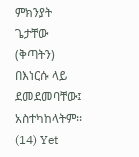ምክንያት ጌታቸው (ቅጣትን) በእነርሱ ላይ ደመደመባቸው፤ አስተካከላትም፡፡ (14) Yet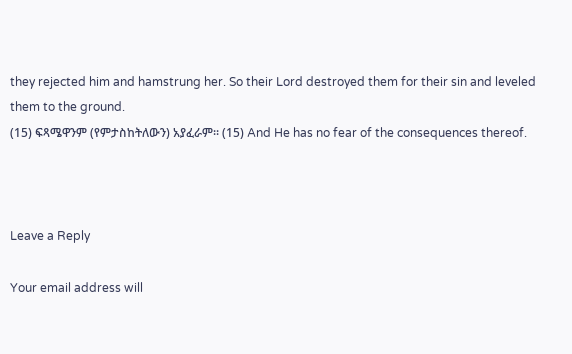they rejected him and hamstrung her. So their Lord destroyed them for their sin and leveled them to the ground.
(15) ፍጻሜዋንም (የምታስከትለውን) አያፈራም፡፡ (15) And He has no fear of the consequences thereof.



Leave a Reply

Your email address will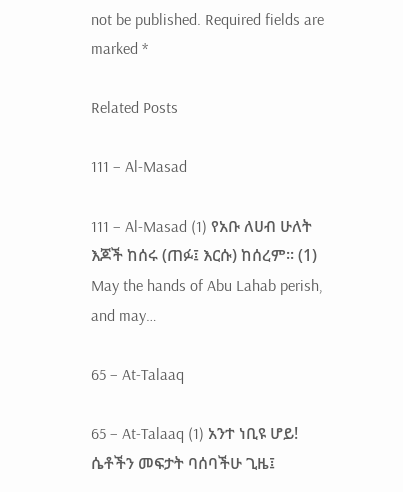not be published. Required fields are marked *

Related Posts

111 – Al-Masad

111 – Al-Masad (1) የአቡ ለሀብ ሁለት እጆች ከሰሩ (ጠፉ፤ እርሱ) ከሰረም፡፡ (1) May the hands of Abu Lahab perish, and may…

65 – At-Talaaq

65 – At-Talaaq (1) አንተ ነቢዩ ሆይ! ሴቶችን መፍታት ባሰባችሁ ጊዜ፤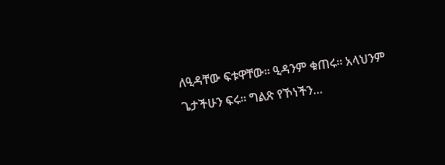ለዒዳቸው ፍቱዋቸው፡፡ ዒዳንም ቁጠሩ፡፡ አላህንም ጌታችሁን ፍሩ፡፡ ግልጽ የኾነችን…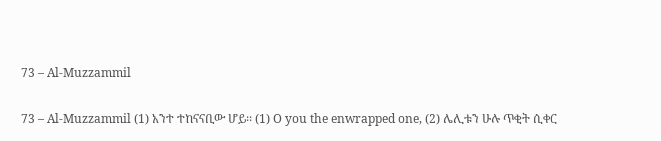73 – Al-Muzzammil

73 – Al-Muzzammil (1) አንተ ተከናናቢው ሆይ፡፡ (1) O you the enwrapped one, (2) ሌሊቱን ሁሉ ጥቂት ሲቀር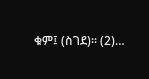ቁም፤ (ስገደ)፡፡ (2)…